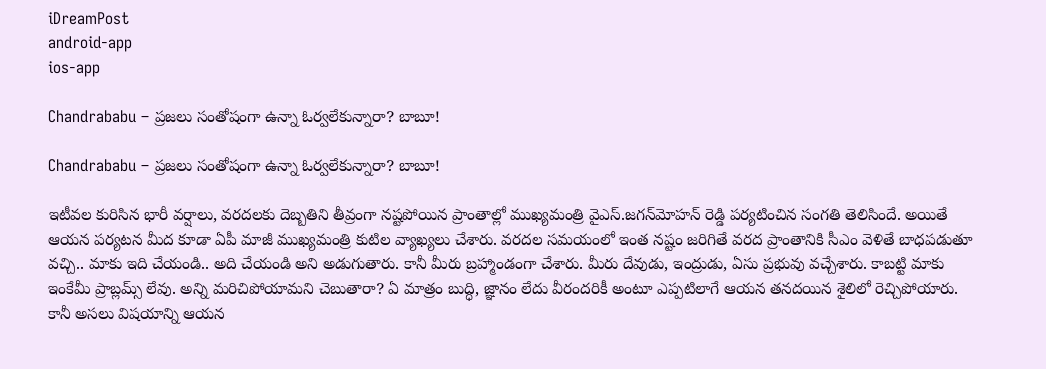iDreamPost
android-app
ios-app

Chandrababu – ప్రజలు సంతోషంగా ఉన్నా ఓర్వలేకున్నారా? బాబూ!

Chandrababu – ప్రజలు సంతోషంగా ఉన్నా ఓర్వలేకున్నారా? బాబూ!

ఇటీవల కురిసిన భారీ వర్షాలు, వరదలకు దెబ్బతిని తీవ్రంగా నష్టపోయిన ప్రాంతాల్లో ముఖ్యమంత్రి వైఎస్‌.జగన్‌మోహన్‌ రెడ్డి పర్యటించిన సంగతి తెలిసిందే. అయితే ఆయన పర్యటన మీద కూడా ఏపీ మాజీ ముఖ్యమంత్రి కుటిల వ్యాఖ్యలు చేశారు. వరదల సమయంలో ఇంత నష్టం జరిగితే వరద ప్రాంతానికి సీఎం వెళితే బాధపడుతూ వచ్చి.. మాకు ఇది చేయండి.. అది చేయండి అని అడుగుతారు. కానీ మీరు బ్రహ్మాండంగా చేశారు. మీరు దేవుడు, ఇంద్రుడు, ఏసు ప్రభువు వచ్చేశారు. కాబట్టి మాకు ఇంకేమీ ప్రాబ్లమ్స్‌ లేవు. అన్ని మరిచిపోయామని చెబుతారా? ఏ మాత్రం బుద్ధి, జ్ఞానం లేదు వీరందరికీ అంటూ ఎప్పటిలాగే ఆయన తనదయిన శైలిలో రెచ్చిపోయారు. కానీ అసలు విషయాన్ని ఆయన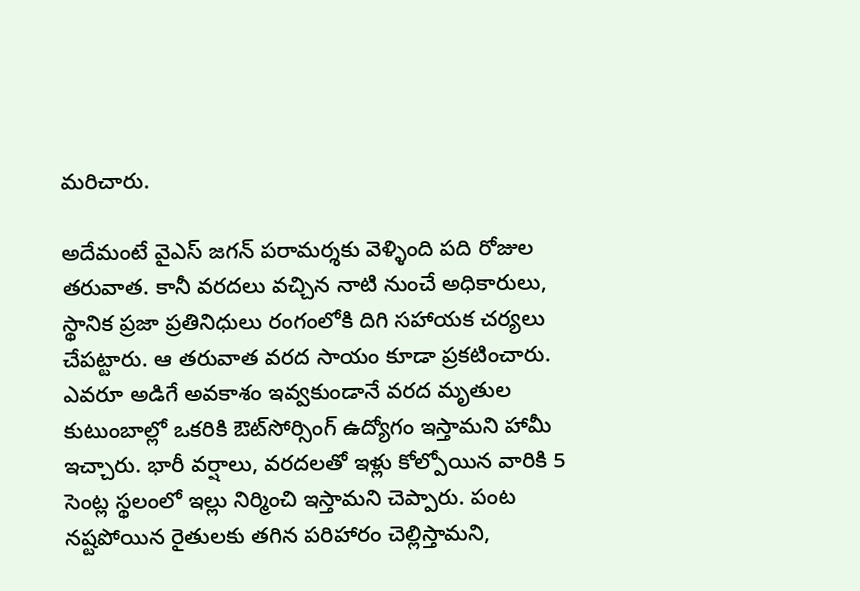మరిచారు.

అదేమంటే వైఎస్ జగన్ పరామర్శకు వెళ్ళింది పది రోజుల తరువాత. కానీ వరదలు వచ్చిన నాటి నుంచే అధికారులు, స్థానిక ప్రజా ప్రతినిధులు రంగంలోకి దిగి సహాయక చర్యలు చేపట్టారు. ఆ తరువాత వరద సాయం కూడా ప్రకటించారు. ఎవరూ అడిగే అవకాశం ఇవ్వకుండానే వరద మృతుల కుటుంబాల్లో ఒకరికి ఔట్‌సోర్సింగ్‌ ఉద్యోగం ఇస్తామని హామీ ఇచ్చారు. భారీ వర్షాలు, వరదలతో ఇళ్లు కోల్పోయిన వారికి 5 సెంట్ల స్థలంలో ఇల్లు నిర్మించి ఇస్తామని చెప్పారు. పంట నష్టపోయిన రైతులకు తగిన పరిహారం చెల్లిస్తామని,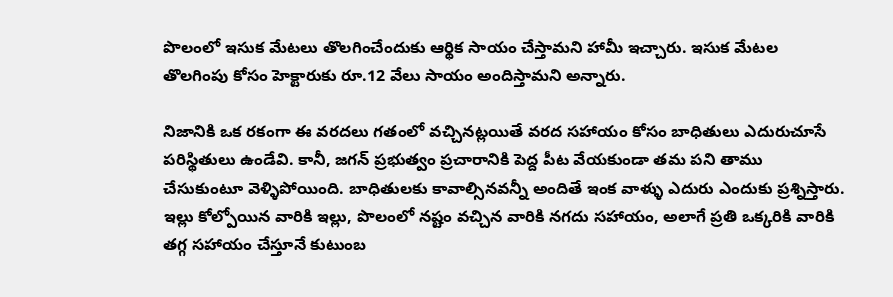పొలంలో ఇసుక మేటలు తొలగించేందుకు ఆర్థిక సాయం చేస్తామని హామీ ఇచ్చారు. ఇసుక మేటల తొలగింపు కోసం హెక్టారుకు రూ.12 వేలు సాయం అందిస్తామని అన్నారు.

నిజానికి ఒక రకంగా ఈ వరదలు గతంలో వచ్చినట్లయితే వరద సహాయం కోసం బాధితులు ఎదురుచూసే పరిస్థితులు ఉండేవి. కానీ, జగన్ ప్రభుత్వం ప్రచారానికి పెద్ద పీట వేయకుండా తమ పని తాము చేసుకుంటూ వెళ్ళిపోయింది. బాధితులకు కావాల్సినవన్నీ అందితే ఇంక వాళ్ళు ఎదురు ఎందుకు ప్రశ్నిస్తారు. ఇల్లు కోల్పోయిన వారికి ఇల్లు, పొలంలో నష్టం వచ్చిన వారికి నగదు సహాయం, అలాగే ప్రతి ఒక్కరికి వారికి తగ్గ సహాయం చేస్తూనే కుటుంబ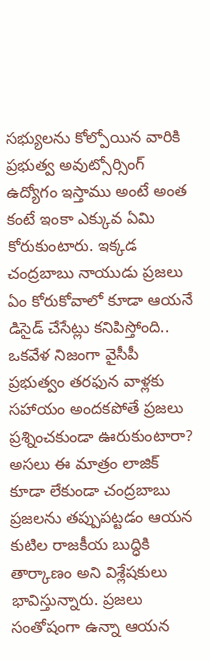సభ్యులను కోల్పోయిన వారికి ప్రభుత్వ అవుట్సోర్సింగ్ ఉద్యోగం ఇస్తాము అంటే అంత కంటే ఇంకా ఎక్కువ ఏమి కోరుకుంటారు. ఇక్కడ చంద్రబాబు నాయుడు ప్రజలు ఏం కోరుకోవాలో కూడా ఆయనే డిసైడ్ చేసేట్లు కనిపిస్తోంది.. ఒకవేళ నిజంగా వైసీపీ ప్రభుత్వం తరఫున వాళ్లకు సహాయం అందకపోతే ప్రజలు ప్రశ్నించకుండా ఊరుకుంటారా? అసలు ఈ మాత్రం లాజిక్ కూడా లేకుండా చంద్రబాబు ప్రజలను తప్పుపట్టడం ఆయన కుటిల రాజకీయ బుద్ధికి తార్కాణం అని విశ్లేషకులు భావిస్తున్నారు. ప్రజలు సంతోషంగా ఉన్నా ఆయన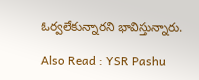ఓర్వలేకున్నారని భావిస్తున్నారు.

Also Read : YSR Pashu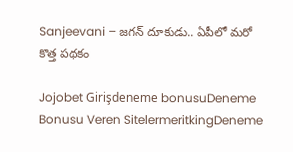Sanjeevani – జగన్ దూకుడు.. ఏపీలో మరో కొత్త పథకం

Jojobet Girişdeneme bonusuDeneme Bonusu Veren SitelermeritkingDeneme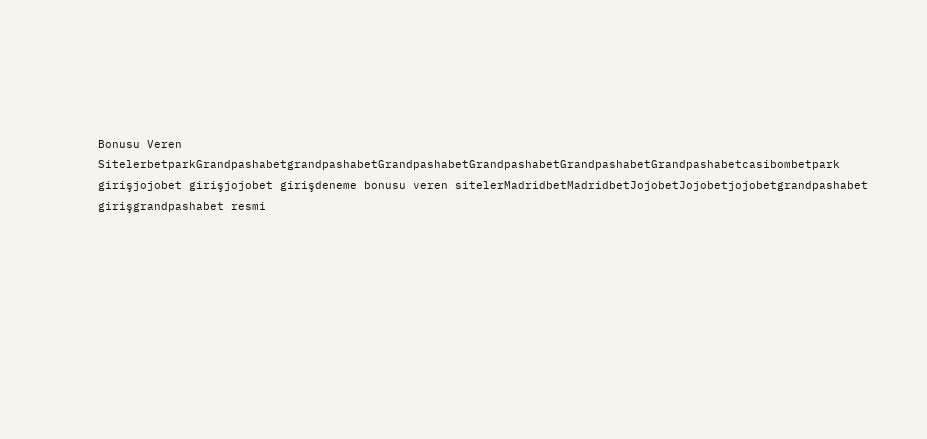Bonusu Veren SitelerbetparkGrandpashabetgrandpashabetGrandpashabetGrandpashabetGrandpashabetGrandpashabetcasibombetpark girişjojobet girişjojobet girişdeneme bonusu veren sitelerMadridbetMadridbetJojobetJojobetjojobetgrandpashabet girişgrandpashabet resmi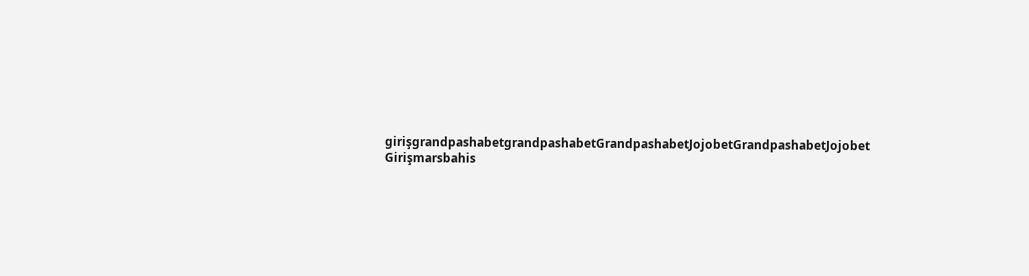girişgrandpashabetgrandpashabetGrandpashabetJojobetGrandpashabetJojobet Girişmarsbahis